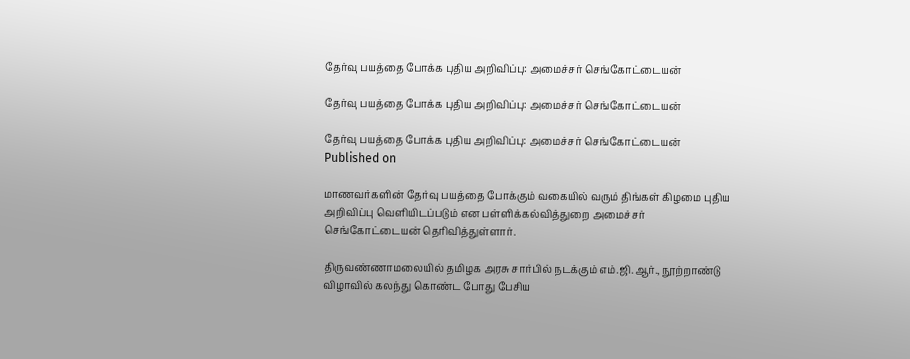தேர்வு பயத்தை போக்க புதிய அறிவிப்பு: அமைச்சர் செங்கோட்டையன்

தேர்வு பயத்தை போக்க புதிய அறிவிப்பு: அமைச்சர் செங்கோட்டையன்

தேர்வு பயத்தை போக்க புதிய அறிவிப்பு: அமைச்சர் செங்கோட்டையன்
Published on

மாணவர்களின் தேர்வு பயத்தை போக்கும் வகையில் வரும் திங்கள் கிழமை புதிய அறிவிப்பு வெளியிடப்படும் என பள்ளிக்கல்வித்துறை அமைச்சர் செங்கோட்டையன் தெரிவித்துள்ளார்.

திருவண்ணாமலையில் தமிழக அரசு சார்பில் நடக்கும் எம்.ஜி.ஆர்., நூற்றாண்டு விழாவில் கலந்து கொண்ட போது பேசிய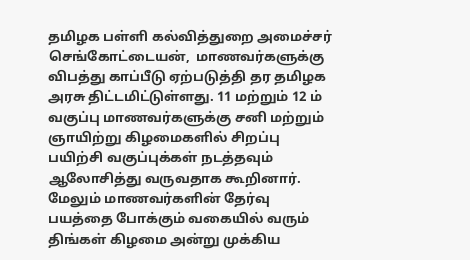தமிழக பள்ளி கல்வித்துறை அமைச்சர் செங்கோட்டையன்,  மாணவர்களுக்கு விபத்து காப்பீடு ஏற்படுத்தி தர தமிழக அரசு திட்டமிட்டுள்ளது. 11 மற்றும் 12 ம் வகுப்பு மாணவர்களுக்கு சனி மற்றும் ஞாயிற்று கிழமைகளில் சிறப்பு பயிற்சி வகுப்புக்கள் நடத்தவும் ஆலோசித்து வருவதாக கூறினார். மேலும் மாணவர்களின் தேர்வு பயத்தை போக்கும் வகையில் வரும் திங்கள் கிழமை அன்று முக்கிய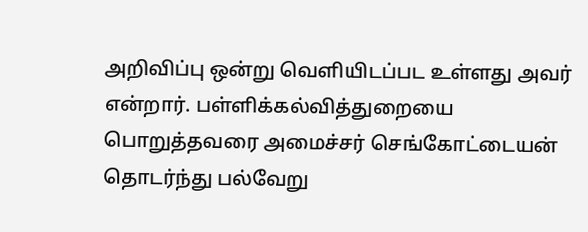அறிவிப்பு ஒன்று வெளியிடப்பட உள்ளது அவர் என்றார். பள்ளிக்கல்வித்துறையை பொறுத்தவரை அமைச்சர் செங்கோட்டையன் தொடர்ந்து பல்வேறு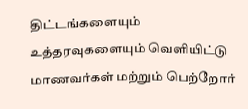திட்டங்களையும் உத்தரவுகளையும் வெளியிட்டு மாணவர்கள் மற்றும் பெற்றோர்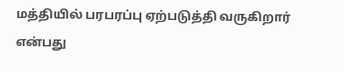மத்தியில் பரபரப்பு ஏற்படுத்தி வருகிறார் என்பது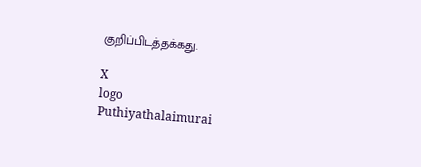குறிப்பிடத்தக்கது.

X
logo
Puthiyathalaimurai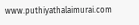www.puthiyathalaimurai.com